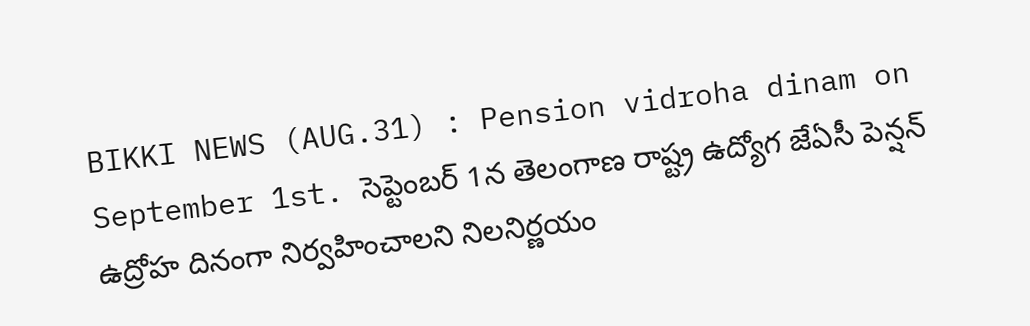BIKKI NEWS (AUG.31) : Pension vidroha dinam on September 1st. సెప్టెంబర్ 1న తెలంగాణ రాష్ట్ర ఉద్యోగ జేఏసీ పెన్షన్ ఉద్రోహ దినంగా నిర్వహించాలని నిలనిర్ణయం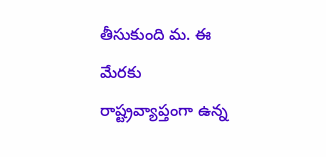తీసుకుంది మ. ఈ మేరకు రాష్ట్రవ్యాప్తంగా ఉన్న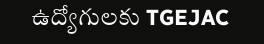ఉద్యోగులకు TGEJAC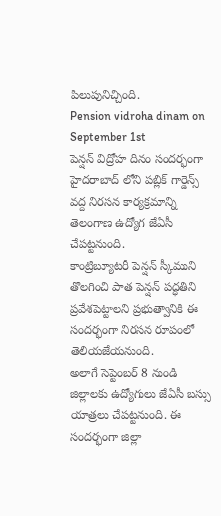పిలుపునిచ్చింది.
Pension vidroha dinam on September 1st
పెన్షన్ విద్రోహ దినం సందర్భంగా హైదరాబాద్ లోని పబ్లిక్ గార్డెన్స్ వద్ద నిరసన కార్యక్రమాన్ని తెలంగాణ ఉద్యోగ జేఏసీ చేపట్టనుంది.
కాంట్రిబ్యూటరీ పెన్షన్ స్కీముని తొలగించి పాత పెన్షన్ పద్ధతిని ప్రవేశపెట్టాలని ప్రభుత్వానికి ఈ సందర్భంగా నిరసన రూపంలో తెలియజేయనుంది.
అలాగే సెప్టెంబర్ 8 నుండి జిల్లాలకు ఉద్యోగులు జేఏసీ బస్సు యాత్రలు చేపట్టనుంది. ఈ సందర్భంగా జిల్లా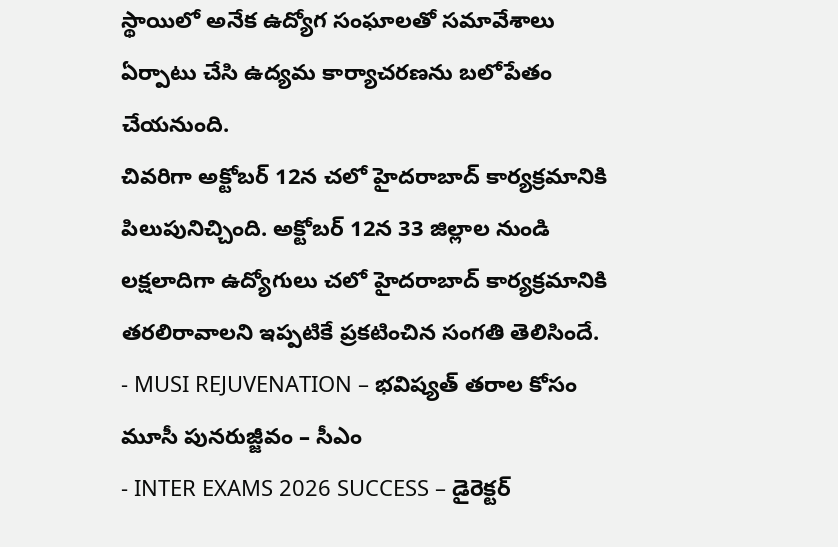స్థాయిలో అనేక ఉద్యోగ సంఘాలతో సమావేశాలు ఏర్పాటు చేసి ఉద్యమ కార్యాచరణను బలోపేతం చేయనుంది.
చివరిగా అక్టోబర్ 12న చలో హైదరాబాద్ కార్యక్రమానికి పిలుపునిచ్చింది. అక్టోబర్ 12న 33 జిల్లాల నుండి లక్షలాదిగా ఉద్యోగులు చలో హైదరాబాద్ కార్యక్రమానికి తరలిరావాలని ఇప్పటికే ప్రకటించిన సంగతి తెలిసిందే.
- MUSI REJUVENATION – భవిష్యత్ తరాల కోసం మూసీ పునరుజ్జీవం – సీఎం
- INTER EXAMS 2026 SUCCESS – డైరెక్టర్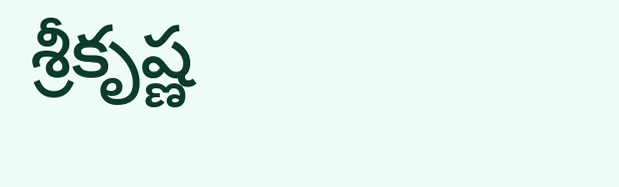శ్రీకృష్ణ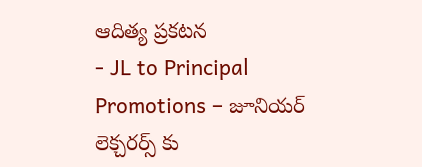ఆదిత్య ప్రకటన
- JL to Principal Promotions – జూనియర్ లెక్చరర్స్ కు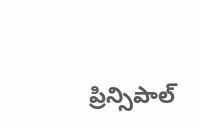ప్రిన్సిపాల్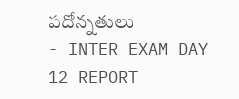పదోన్నతులు
- INTER EXAM DAY 12 REPORT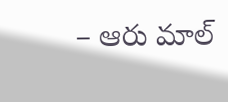– ఆరు మాల్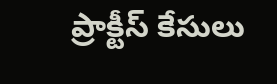ప్రాక్టీస్ కేసులు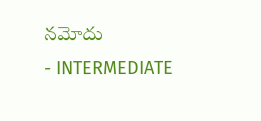నమోదు
- INTERMEDIATE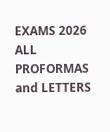EXAMS 2026 ALL PROFORMAS and LETTERS